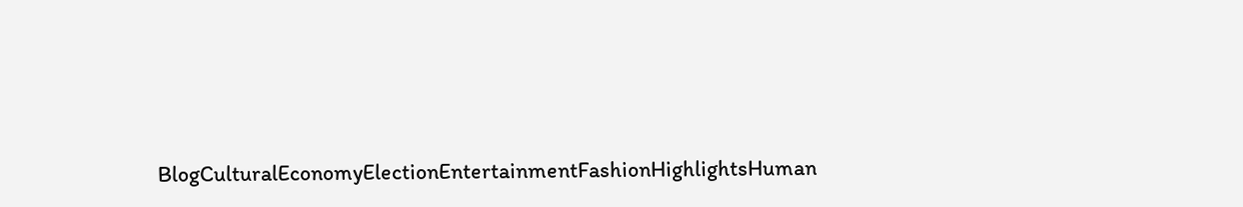BlogCulturalEconomyElectionEntertainmentFashionHighlightsHuman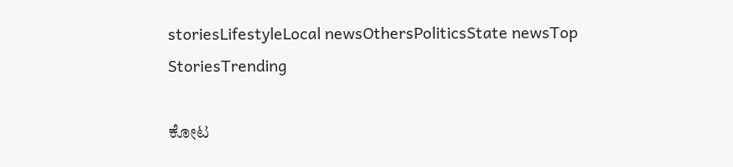storiesLifestyleLocal newsOthersPoliticsState newsTop StoriesTrending

ಕೋಟ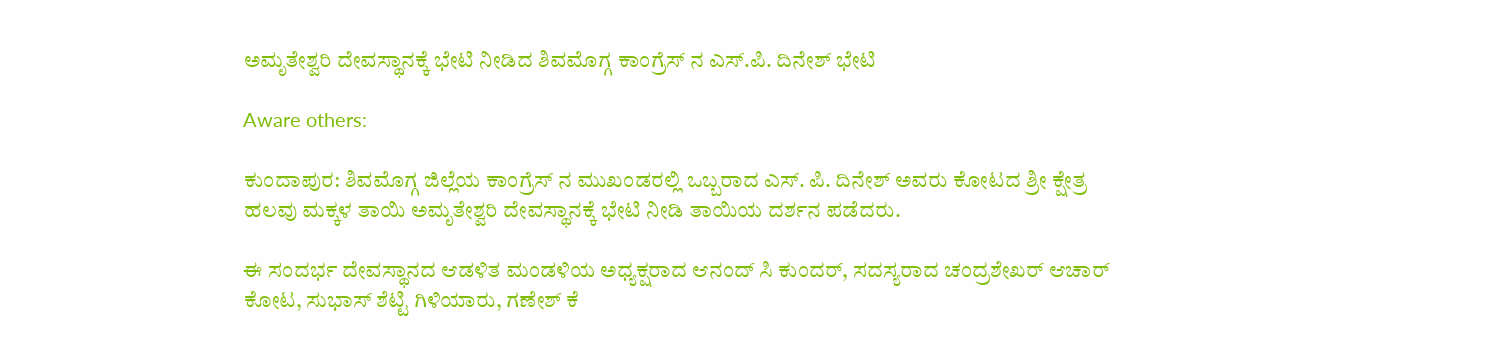ಅಮೃತೇಶ್ವರಿ ದೇವಸ್ಥಾನಕ್ಕೆ ಭೇಟಿ ನೀಡಿದ ಶಿವಮೊಗ್ಗ ಕಾಂಗ್ರೆಸ್ ನ ಎಸ್.ಪಿ. ದಿನೇಶ್ ಭೇಟಿ

Aware others:

ಕುಂದಾಪುರ: ಶಿವಮೊಗ್ಗ ಜಿಲ್ಲೆಯ ಕಾಂಗ್ರೆಸ್ ನ ಮುಖಂಡರಲ್ಲಿ ಒಬ್ಬರಾದ ಎಸ್. ಪಿ. ದಿನೇಶ್ ಅವರು ಕೋಟದ ಶ್ರೀ ಕ್ಷೇತ್ರ ಹಲವು ಮಕ್ಕಳ ತಾಯಿ ಅಮೃತೇಶ್ವರಿ ದೇವಸ್ಥಾನಕ್ಕೆ ಭೇಟಿ ನೀಡಿ ತಾಯಿಯ ದರ್ಶನ ಪಡೆದರು.

ಈ ಸಂದರ್ಭ ದೇವಸ್ಥಾನದ ಆಡಳಿತ ಮಂಡಳಿಯ ಅಧ್ಯಕ್ಷರಾದ ಆನಂದ್ ಸಿ ಕುಂದರ್, ಸದಸ್ಯರಾದ ಚಂದ್ರಶೇಖರ್ ಆಚಾರ್ ಕೋಟ, ಸುಭಾಸ್ ಶೆಟ್ಟಿ ಗಿಳಿಯಾರು, ಗಣೇಶ್ ಕೆ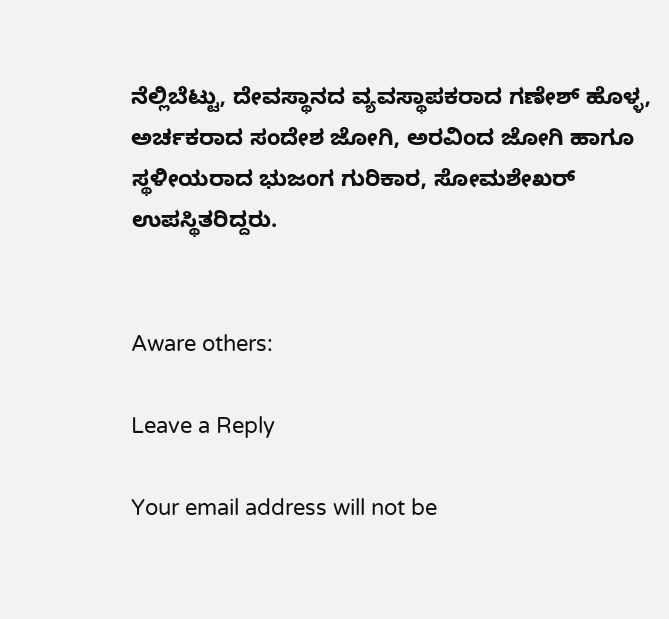ನೆಲ್ಲಿಬೆಟ್ಟು, ದೇವಸ್ಥಾನದ ವ್ಯವಸ್ಥಾಪಕರಾದ ಗಣೇಶ್ ಹೊಳ್ಳ, ಅರ್ಚಕರಾದ ಸಂದೇಶ ಜೋಗಿ, ಅರವಿಂದ ಜೋಗಿ ಹಾಗೂ ಸ್ಥಳೀಯರಾದ ಭುಜಂಗ ಗುರಿಕಾರ, ಸೋಮಶೇಖರ್ ಉಪಸ್ಥಿತರಿದ್ದರು.


Aware others:

Leave a Reply

Your email address will not be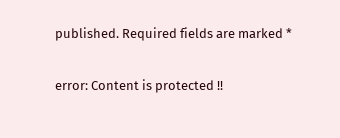published. Required fields are marked *

error: Content is protected !!